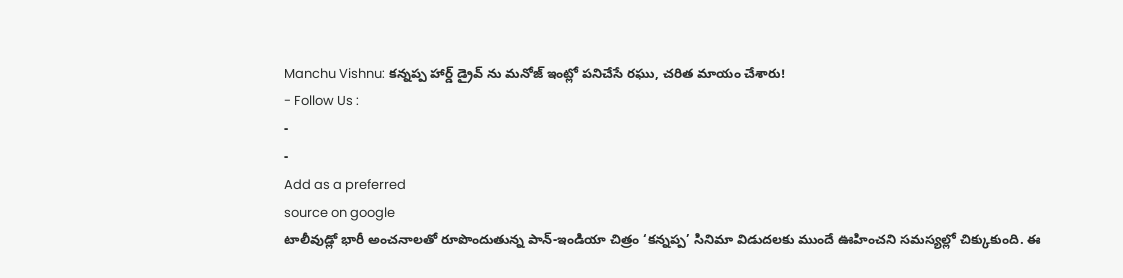Manchu Vishnu: కన్నప్ప హార్డ్ డ్రైవ్ ను మనోజ్ ఇంట్లో పనిచేసే రఘు, చరిత మాయం చేశారు!
- Follow Us :
-
-
Add as a preferred
source on google
టాలీవుడ్లో భారీ అంచనాలతో రూపొందుతున్న పాన్-ఇండియా చిత్రం ‘కన్నప్ప’ సినిమా విడుదలకు ముందే ఊహించని సమస్యల్లో చిక్కుకుంది. ఈ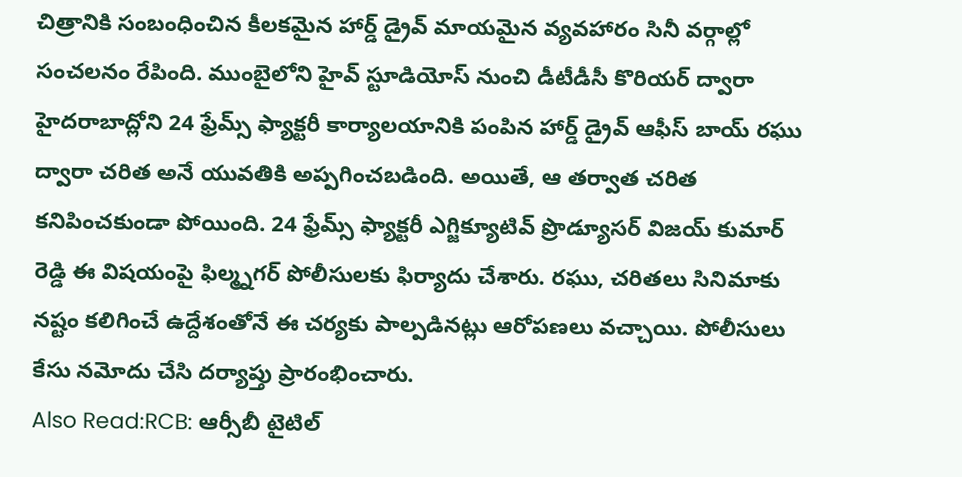చిత్రానికి సంబంధించిన కీలకమైన హార్డ్ డ్రైవ్ మాయమైన వ్యవహారం సినీ వర్గాల్లో సంచలనం రేపింది. ముంబైలోని హైవ్ స్టూడియోస్ నుంచి డీటీడీసీ కొరియర్ ద్వారా హైదరాబాద్లోని 24 ఫ్రేమ్స్ ఫ్యాక్టరీ కార్యాలయానికి పంపిన హార్డ్ డ్రైవ్ ఆఫీస్ బాయ్ రఘు ద్వారా చరిత అనే యువతికి అప్పగించబడింది. అయితే, ఆ తర్వాత చరిత కనిపించకుండా పోయింది. 24 ఫ్రేమ్స్ ఫ్యాక్టరీ ఎగ్జిక్యూటివ్ ప్రొడ్యూసర్ విజయ్ కుమార్ రెడ్డి ఈ విషయంపై ఫిల్మ్నగర్ పోలీసులకు ఫిర్యాదు చేశారు. రఘు, చరితలు సినిమాకు నష్టం కలిగించే ఉద్దేశంతోనే ఈ చర్యకు పాల్పడినట్లు ఆరోపణలు వచ్చాయి. పోలీసులు కేసు నమోదు చేసి దర్యాప్తు ప్రారంభించారు.
Also Read:RCB: ఆర్సీబీ టైటిల్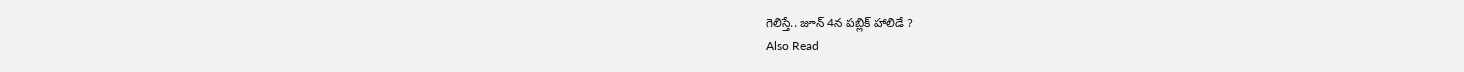గెలిస్తే.. జూన్ 4న పబ్లిక్ హాలిడే ?
Also Read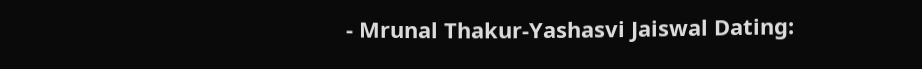- Mrunal Thakur-Yashasvi Jaiswal Dating: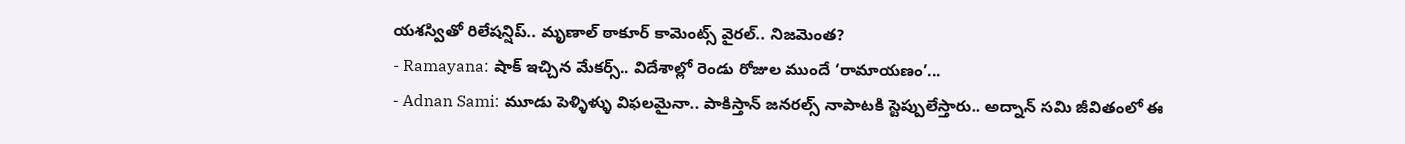యశస్వితో రిలేషన్షిప్.. మృణాల్ ఠాకూర్ కామెంట్స్ వైరల్.. నిజమెంత?
- Ramayana: షాక్ ఇచ్చిన మేకర్స్.. విదేశాల్లో రెండు రోజుల ముందే ‘రామాయణం’...
- Adnan Sami: మూడు పెళ్ళిళ్ళు విఫలమైనా.. పాకిస్తాన్ జనరల్స్ నాపాటకి స్టెప్పులేస్తారు.. అద్నాన్ సమి జీవితంలో ఈ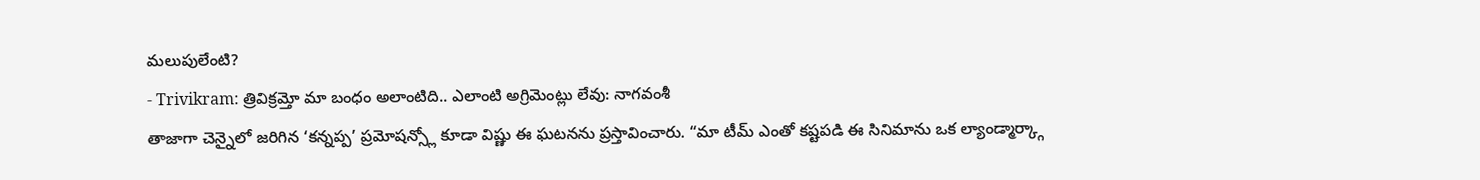మలుపులేంటి?
- Trivikram: త్రివిక్రమ్తో మా బంధం అలాంటిది.. ఎలాంటి అగ్రిమెంట్లు లేవు: నాగవంశీ
తాజాగా చెన్నైలో జరిగిన ‘కన్నప్ప’ ప్రమోషన్స్లో కూడా విష్ణు ఈ ఘటనను ప్రస్తావించారు. “మా టీమ్ ఎంతో కష్టపడి ఈ సినిమాను ఒక ల్యాండ్మార్క్గా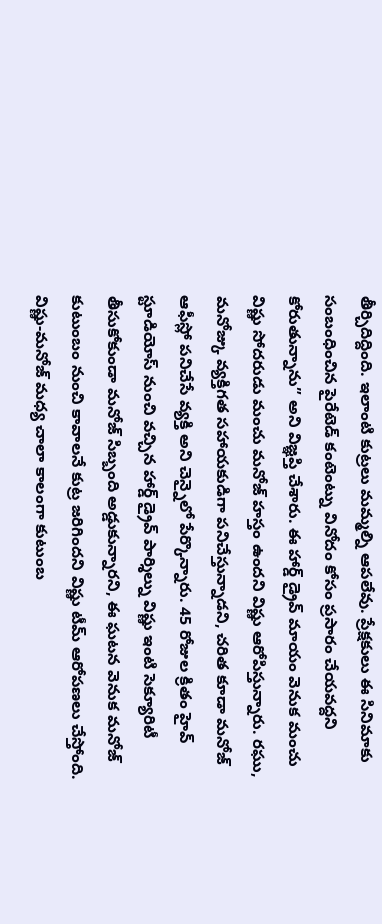తీర్చిదిద్దింది. ఇలాంటి కుట్రలు మమ్మల్ని ఆపలేవు. ప్రేక్షకులు ఈ సినిమాకు సంబంధించిన పైరేటెడ్ కంటెంట్ను వినోదం కోసం ప్రసారం చేయవద్దని కోరుతున్నాను” అని విజ్ఞప్తి చేశారు. ఈ హార్డ్ డ్రైవ్ మాయం వెనుక మంచు విష్ణు సోదరుడు మంచు మనోజ్ హస్తం ఉందని విష్ణు ఆరోపిస్తున్నారు. రఘు, మనోజ్కు వ్యక్తిగత సహాయకుడిగా పనిచేస్తున్నాడని, చరిత కూడా మనోజ్ ఆఫీస్లో పనిచేసే వ్యక్తి అని చెన్నైలో పేర్కొన్నారు. 45 రోజుల క్రితం హైవ్ స్టూడియోస్ నుంచి వచ్చిన హార్డ్ డ్రైవ్ పార్శిల్ను విష్ణు ఇంటి సెక్యూరిటీ తీసుకోకుండా మనోజ్ సిబ్బంది అడ్డుకున్నారని, ఈ ఘటన వెనుక మనోజ్ కుటుంబం నుంచి కావాలనే కుట్ర జరిగిందని విష్ణు టీమ్ ఆరోపణలు చేస్తోంది. విష్ణు-మనోజ్ మధ్య చాలా కాలంగా కుటుంబ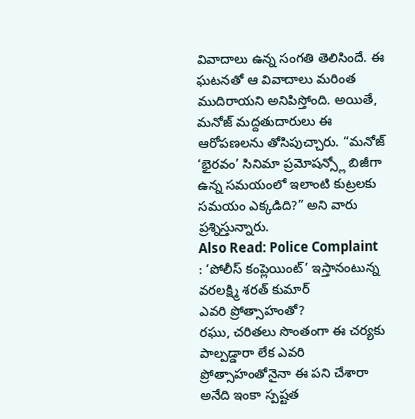వివాదాలు ఉన్న సంగతి తెలిసిందే. ఈ ఘటనతో ఆ వివాదాలు మరింత ముదిరాయని అనిపిస్తోంది. అయితే, మనోజ్ మద్దతుదారులు ఈ ఆరోపణలను తోసిపుచ్చారు. “మనోజ్ ‘భైరవం’ సినిమా ప్రమోషన్స్లో బిజీగా ఉన్న సమయంలో ఇలాంటి కుట్రలకు సమయం ఎక్కడిది?” అని వారు ప్రశ్నిస్తున్నారు.
Also Read: Police Complaint : ‘పోలీస్ కంప్లెయింట్’ ఇస్తానంటున్న వరలక్ష్మి శరత్ కుమార్
ఎవరి ప్రోత్సాహంతో?
రఘు, చరితలు సొంతంగా ఈ చర్యకు పాల్పడ్డారా లేక ఎవరి ప్రోత్సాహంతోనైనా ఈ పని చేశారా అనేది ఇంకా స్పష్టత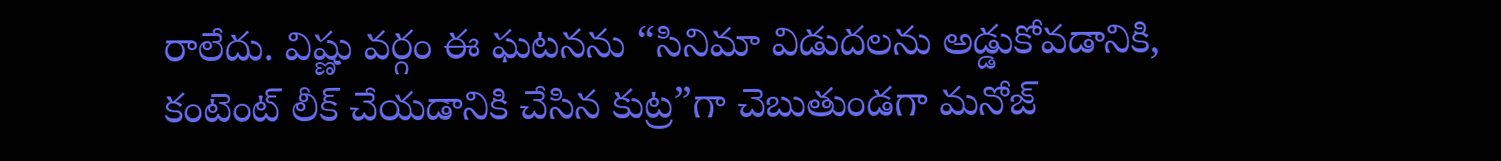రాలేదు. విష్ణు వర్గం ఈ ఘటనను “సినిమా విడుదలను అడ్డుకోవడానికి, కంటెంట్ లీక్ చేయడానికి చేసిన కుట్ర”గా చెబుతుండగా మనోజ్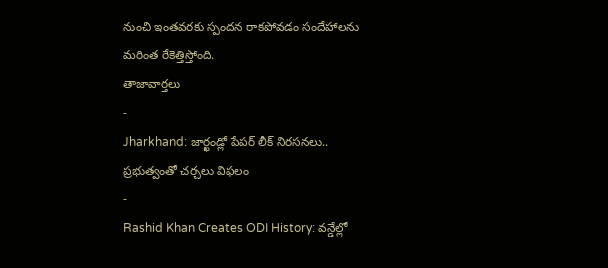నుంచి ఇంతవరకు స్పందన రాకపోవడం సందేహాలను మరింత రేకెత్తిస్తోంది.
తాజావార్తలు
-
Jharkhand: జార్ఖండ్లో పేపర్ లీక్ నిరసనలు.. ప్రభుత్వంతో చర్చలు విఫలం
-
Rashid Khan Creates ODI History: వన్డేల్లో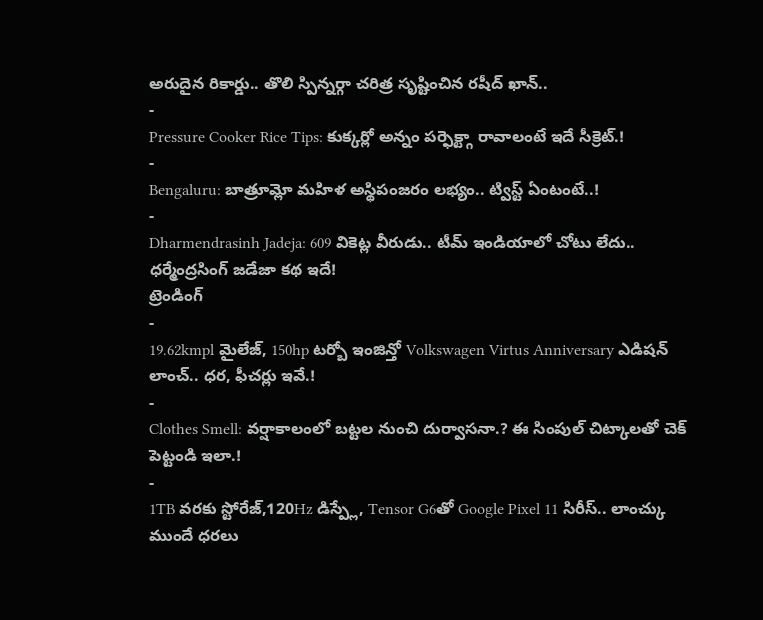అరుదైన రికార్డు.. తొలి స్పిన్నర్గా చరిత్ర సృష్టించిన రషీద్ ఖాన్..
-
Pressure Cooker Rice Tips: కుక్కర్లో అన్నం పర్ఫెక్ట్గా రావాలంటే ఇదే సీక్రెట్.!
-
Bengaluru: బాత్రూమ్లో మహిళ అస్థిపంజరం లభ్యం.. ట్విస్ట్ ఏంటంటే..!
-
Dharmendrasinh Jadeja: 609 వికెట్ల వీరుడు.. టీమ్ ఇండియాలో చోటు లేదు.. ధర్మేంద్రసింగ్ జడేజా కథ ఇదే!
ట్రెండింగ్
-
19.62kmpl మైలేజ్, 150hp టర్బో ఇంజిన్తో Volkswagen Virtus Anniversary ఎడిషన్ లాంచ్.. ధర, ఫీచర్లు ఇవే.!
-
Clothes Smell: వర్షాకాలంలో బట్టల నుంచి దుర్వాసనా.? ఈ సింపుల్ చిట్కాలతో చెక్ పెట్టండి ఇలా.!
-
1TB వరకు స్టోరేజ్,120Hz డిస్ప్లే, Tensor G6తో Google Pixel 11 సిరీస్.. లాంచ్కు ముందే ధరలు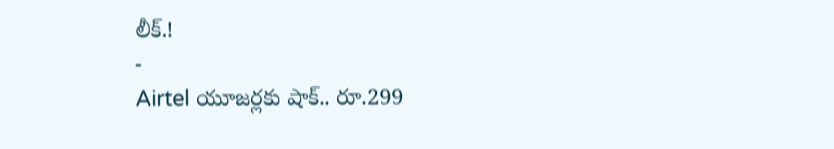లీక్.!
-
Airtel యూజర్లకు షాక్.. రూ.299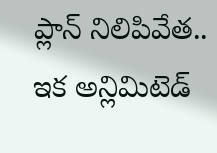ప్లాన్ నిలిపివేత.. ఇక అన్లిమిటెడ్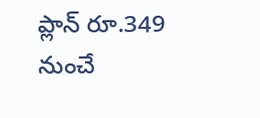ప్లాన్ రూ.349 నుంచే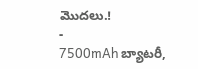మొదలు.!
-
7500mAh బ్యాటరీ,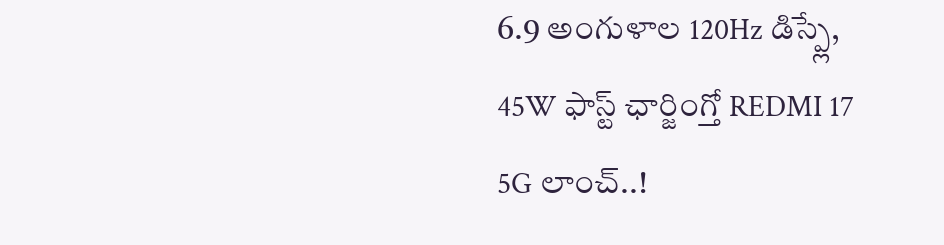6.9 అంగుళాల 120Hz డిస్ప్లే, 45W ఫాస్ట్ ఛార్జింగ్తో REDMI 17 5G లాంచ్..!